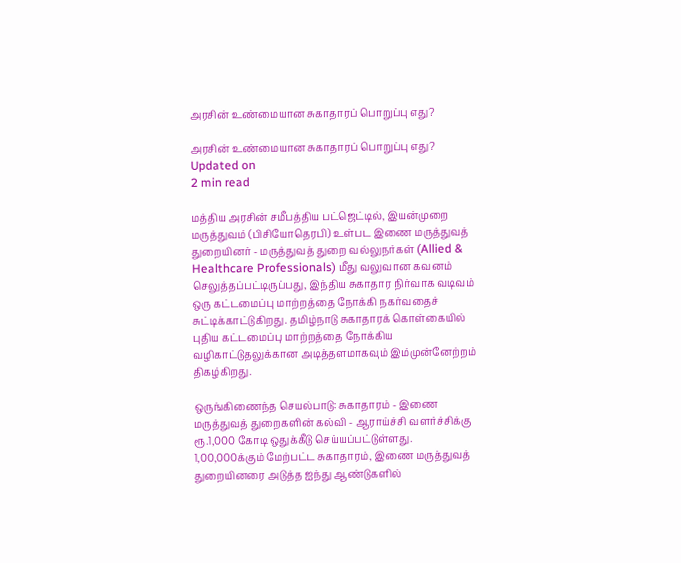அரசின் உண்மையான சுகாதாரப் பொறுப்பு எது?

அரசின் உண்மையான சுகாதாரப் பொறுப்பு எது?
Updated on
2 min read

மத்திய அரசின் சமீபத்திய பட்ஜெட்டில், இயன்முறை மருத்துவம் (பிசியோதெரபி) உள்பட இணை மருத்துவத் துறையினர் - மருத்துவத் துறை வல்லுநர்கள் (Allied & Healthcare Professionals) மீது வலுவான கவனம் செலுத்தப்பட்டிருப்பது, இந்திய சுகாதார நிர்வாக வடிவம் ஒரு கட்டமைப்பு மாற்றத்தை நோக்கி நகர்வதைச் சுட்டிக்காட்டுகிறது. தமிழ்நாடு சுகாதாரக் கொள்கையில் புதிய கட்டமைப்பு மாற்றத்தை நோக்கிய வழிகாட்டுதலுக்கான அடித்தளமாகவும் இம்முன்னேற்றம் திகழ்கிறது.

ஒருங்கிணைந்த செயல்பாடு: சுகாதாரம் - இணை மருத்துவத் துறைகளின் கல்வி - ஆராய்ச்சி வளர்ச்சிக்கு ரூ.1,000 கோடி ஒதுக்கீடு செய்யப்பட்டுள்ளது. 1,00,000க்கும் மேற்பட்ட சுகாதாரம், இணை மருத்துவத் துறையினரை அடுத்த ஐந்து ஆண்டுகளில்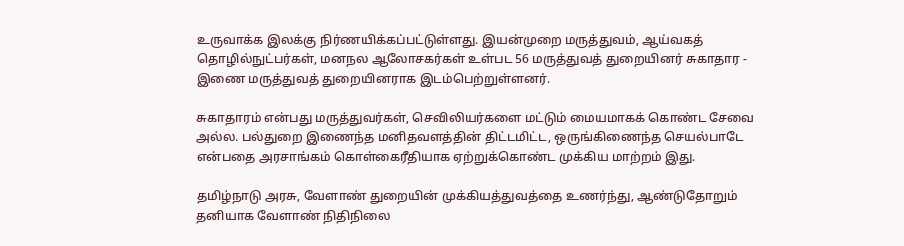உருவாக்க இலக்கு நிர்ணயிக்கப்பட்டுள்ளது. இயன்முறை மருத்துவம், ஆய்வகத் தொழில்நுட்பர்கள், மனநல ஆலோசகர்கள் உள்பட 56 மருத்துவத் துறையினர் சுகாதார - இணை மருத்துவத் துறையினராக இடம்பெற்றுள்ளனர்.

சுகாதாரம் என்பது மருத்துவர்கள், செவிலியர்களை மட்டும் மையமாகக் கொண்ட சேவை அல்ல. பல்துறை இணைந்த மனிதவளத்தின் திட்டமிட்ட, ஒருங்கிணைந்த செயல்பாடே என்பதை அரசாங்கம் கொள்கைரீதியாக ஏற்றுக்கொண்ட முக்கிய மாற்றம் இது.

தமிழ்நாடு அரசு, வேளாண் துறையின் முக்கியத்துவத்தை உணர்ந்து, ஆண்டுதோறும் தனியாக வேளாண் நிதிநிலை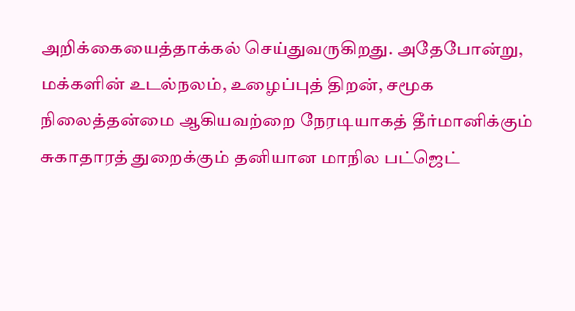அறிக்கையைத்தாக்கல் செய்துவருகிறது. அதேபோன்று, மக்களின் உடல்நலம், உழைப்புத் திறன், சமூக நிலைத்தன்மை ஆகியவற்றை நேரடியாகத் தீர்மானிக்கும் சுகாதாரத் துறைக்கும் தனியான மாநில பட்ஜெட்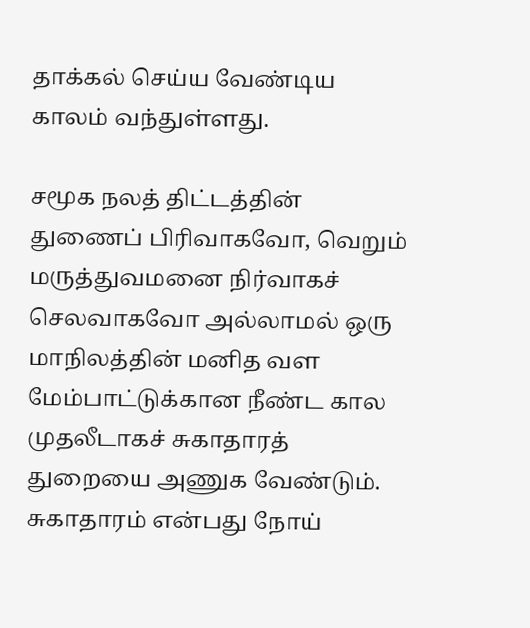தாக்கல் செய்ய வேண்டிய காலம் வந்துள்ளது.

சமூக நலத் திட்டத்தின் துணைப் பிரிவாகவோ, வெறும் மருத்துவமனை நிர்வாகச் செலவாகவோ அல்லாமல் ஒரு மாநிலத்தின் மனித வள மேம்பாட்டுக்கான நீண்ட கால முதலீடாகச் சுகாதாரத் துறையை அணுக வேண்டும். சுகாதாரம் என்பது நோய்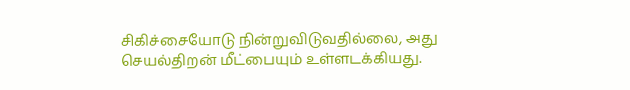சிகிச்சையோடு நின்றுவிடுவதில்லை, அது செயல்திறன் மீட்பையும் உள்ளடக்கியது.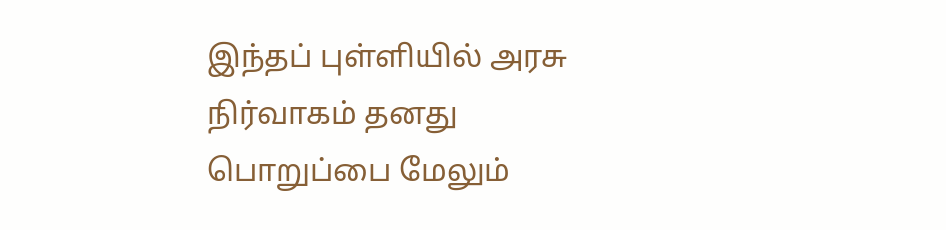இந்தப் புள்ளியில் அரசு நிர்வாகம் தனது பொறுப்பை மேலும்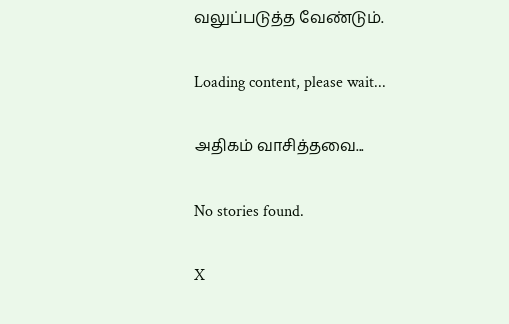வலுப்படுத்த வேண்டும்.

Loading content, please wait...

அதிகம் வாசித்தவை...

No stories found.

X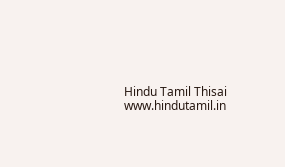Hindu Tamil Thisai
www.hindutamil.in